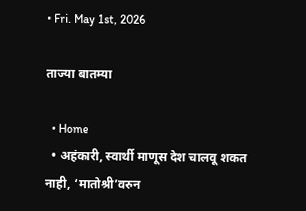• Fri. May 1st, 2026

ताज्या बातम्या

  • Home
  • अहंकारी, स्वार्थी माणूस देश चालवू शकत नाही, ‘मातोश्री’वरुन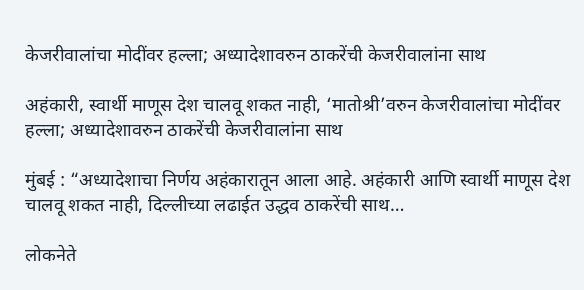केजरीवालांचा मोदींवर हल्ला; अध्यादेशावरुन ठाकरेंची केजरीवालांना साथ

अहंकारी, स्वार्थी माणूस देश चालवू शकत नाही, ‘मातोश्री’वरुन केजरीवालांचा मोदींवर हल्ला; अध्यादेशावरुन ठाकरेंची केजरीवालांना साथ

मुंबई : “अध्यादेशाचा निर्णय अहंकारातून आला आहे. अहंकारी आणि स्वार्थी माणूस देश चालवू शकत नाही, दिल्लीच्या लढाईत उद्धव ठाकरेंची साथ…

लोकनेते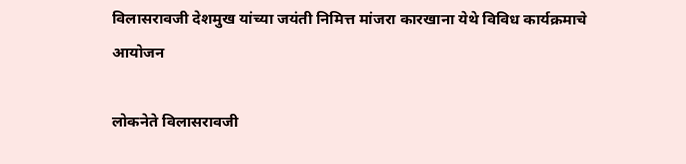विलासरावजी देशमुख यांच्या जयंती निमित्त मांजरा कारखाना येथे विविध कार्यक्रमाचे आयोजन

लोकनेते विलासरावजी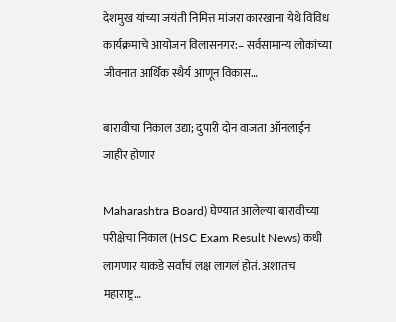देशमुख यांच्या जयंती निमित्त मांजरा कारखाना येथे विविध कार्यक्रमाचे आयोजन विलासनगर:– सर्वसामान्य लोकांच्या जीवनात आर्थिक स्थैर्य आणून विकास…

बारावीचा निकाल उद्या; दुपारी दोन वाजता ऑनलाईन जाहीर होणार

Maharashtra Board) घेण्यात आलेल्या बारावीच्या परीक्षेचा निकाल (HSC Exam Result News) कधी लागणार याकडे सर्वांचं लक्ष लागलं होतं. अशातच महाराष्ट्र…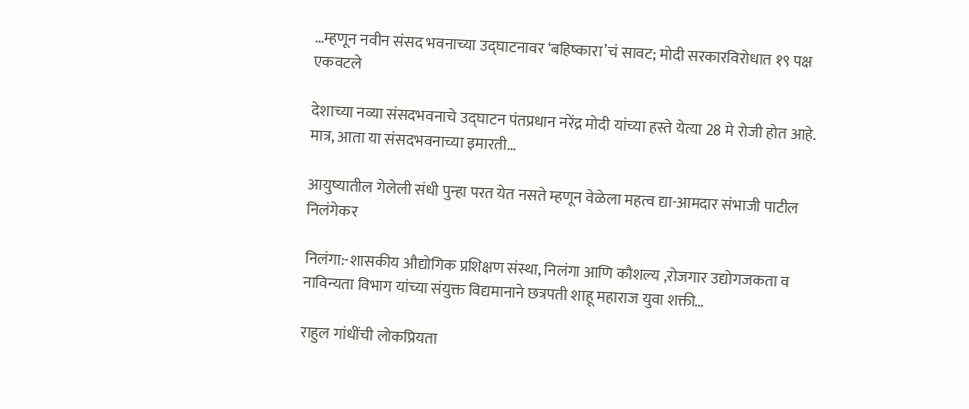…म्हणून नवीन संसद भवनाच्या उद्घाटनावर ‘बहिष्कारा’चं सावट; मोदी सरकारविरोधात १९ पक्ष एकवटले

देशाच्या नव्या संसदभवनाचे उद्घाटन पंतप्रधान नरेंद्र मोदी यांच्या हस्ते येत्या 28 मे रोजी होत आहे. मात्र, आता या संसदभवनाच्या इमारती…

आयुष्यातील गेलेली संधी पुन्हा परत येत नसते म्हणून वेळेला महत्व द्या-आमदार संभाजी पाटील निलंगेकर

निलंगा:-शासकीय औद्योगिक प्रशिक्षण संस्था, निलंगा आणि कौशल्य ,रोजगार उद्योगजकता व नाविन्यता विभाग यांच्या संयुक्त विद्यमानाने छत्रपती शाहू महाराज युवा शक्ती…

राहुल गांधींची लोकप्रियता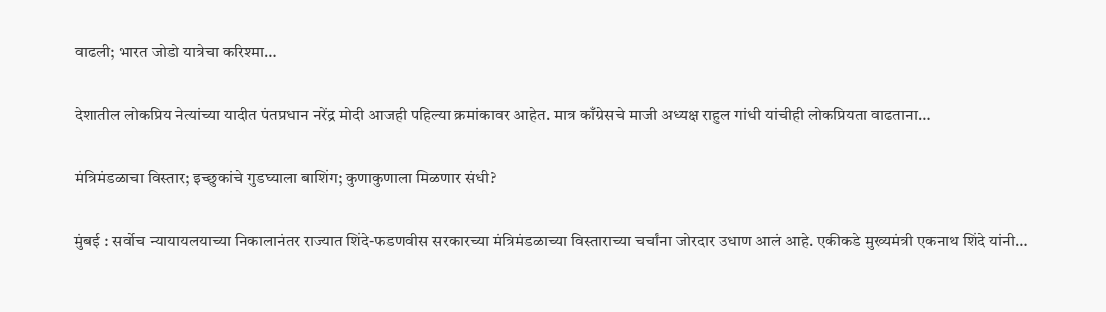वाढली; भारत जोडो यात्रेचा करिश्मा…

देशातील लोकप्रिय नेत्यांच्या यादीत पंतप्रधान नरेंद्र मोदी आजही पहिल्या क्रमांकावर आहेत. मात्र काँग्रेसचे माजी अध्यक्ष राहुल गांधी यांचीही लोकप्रियता वाढताना…

मंत्रिमंडळाचा विस्तार; इच्छुकांचे गुडघ्याला बाशिंग; कुणाकुणाला मिळणार संधी?

मुंबई : सर्वोच न्यायायलयाच्या निकालानंतर राज्यात शिंदे-फडणवीस सरकारच्या मंत्रिमंडळाच्या विस्ताराच्या चर्चांना जोरदार उधाण आलं आहे. एकीकडे मुख्यमंत्री एकनाथ शिंदे यांनी…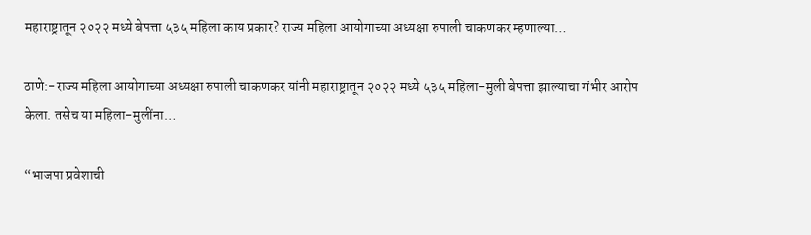महाराष्ट्रातून २०२२ मध्ये बेपत्ता ५३५ महिला काय प्रकार? राज्य महिला आयोगाच्या अध्यक्षा रुपाली चाकणकर म्हणाल्या…

ठाणे:-राज्य महिला आयोगाच्या अध्यक्षा रुपाली चाकणकर यांनी महाराष्ट्रातून २०२२ मध्ये ५३५ महिला-मुली बेपत्ता झाल्याचा गंभीर आरोप केला. तसेच या महिला-मुलींना…

“भाजपा प्रवेशाची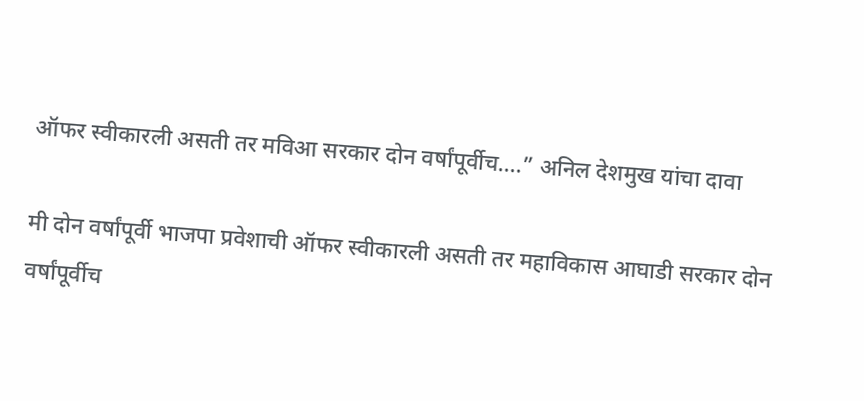ऑफर स्वीकारली असती तर मविआ सरकार दोन वर्षांपूर्वीच….” अनिल देशमुख यांचा दावा

मी दोन वर्षांपूर्वी भाजपा प्रवेशाची ऑफर स्वीकारली असती तर महाविकास आघाडी सरकार दोन वर्षांपूर्वीच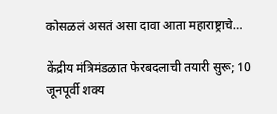कोसळलं असतं असा दावा आता महाराष्ट्राचे…

केंद्रीय मंत्रिमंडळात फेरबदलाची तयारी सुरू; 10 जूनपूर्वी शक्य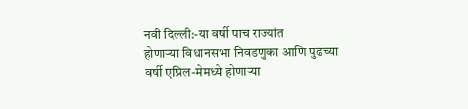नवी दिल्ली:-या वर्षी पाच राज्यांत होणाऱ्या ‌विधानसभा निवडणुका आणि पुढच्या वर्षी एप्रिल-मेमध्ये होणाऱ्या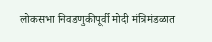लोकसभा निवडणुकीपूर्वी मोदी मंत्रिमंडळात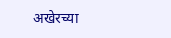अखेरच्या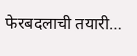फेरबदलाची तयारी…